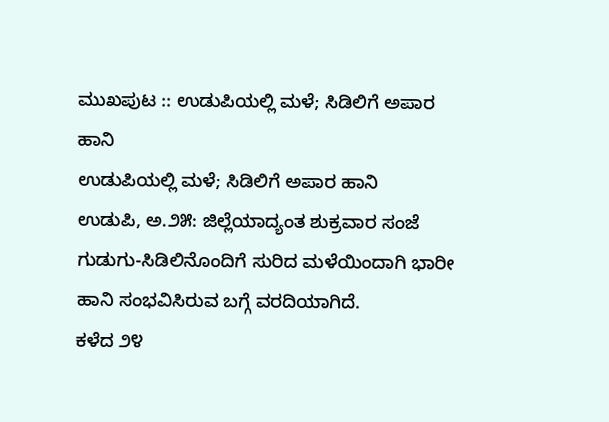ಮುಖಪುಟ :: ಉಡುಪಿಯಲ್ಲಿ ಮಳೆ; ಸಿಡಿಲಿಗೆ ಅಪಾರ ಹಾನಿ
ಉಡುಪಿಯಲ್ಲಿ ಮಳೆ; ಸಿಡಿಲಿಗೆ ಅಪಾರ ಹಾನಿ
ಉಡುಪಿ, ಅ.೨೫: ಜಿಲ್ಲೆಯಾದ್ಯಂತ ಶುಕ್ರವಾರ ಸಂಜೆ ಗುಡುಗು-ಸಿಡಿಲಿನೊಂದಿಗೆ ಸುರಿದ ಮಳೆಯಿಂದಾಗಿ ಭಾರೀ ಹಾನಿ ಸಂಭವಿಸಿರುವ ಬಗ್ಗೆ ವರದಿಯಾಗಿದೆ.
ಕಳೆದ ೨೪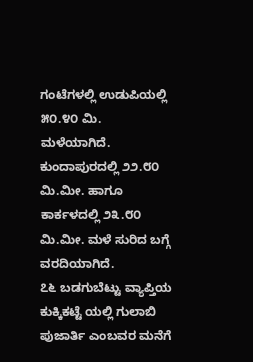ಗಂಟೆಗಳಲ್ಲಿ ಉಡುಪಿಯಲ್ಲಿ ೫೦.೪೦ ಮಿ. ಮಳೆಯಾಗಿದೆ. ಕುಂದಾಪುರದಲ್ಲಿ ೨೨.೮೦ ಮಿ.ಮೀ. ಹಾಗೂ ಕಾರ್ಕಳದಲ್ಲಿ ೨೩.೮೦ ಮಿ.ಮೀ. ಮಳೆ ಸುರಿದ ಬಗ್ಗೆ ವರದಿಯಾಗಿದೆ.
೭೬ ಬಡಗುಬೆಟ್ಟು ವ್ಯಾಪ್ತಿಯ ಕುಕ್ಕಿಕಟ್ಟೆ ಯಲ್ಲಿ ಗುಲಾಬಿ ಪುಜಾರ್ತಿ ಎಂಬವರ ಮನೆಗೆ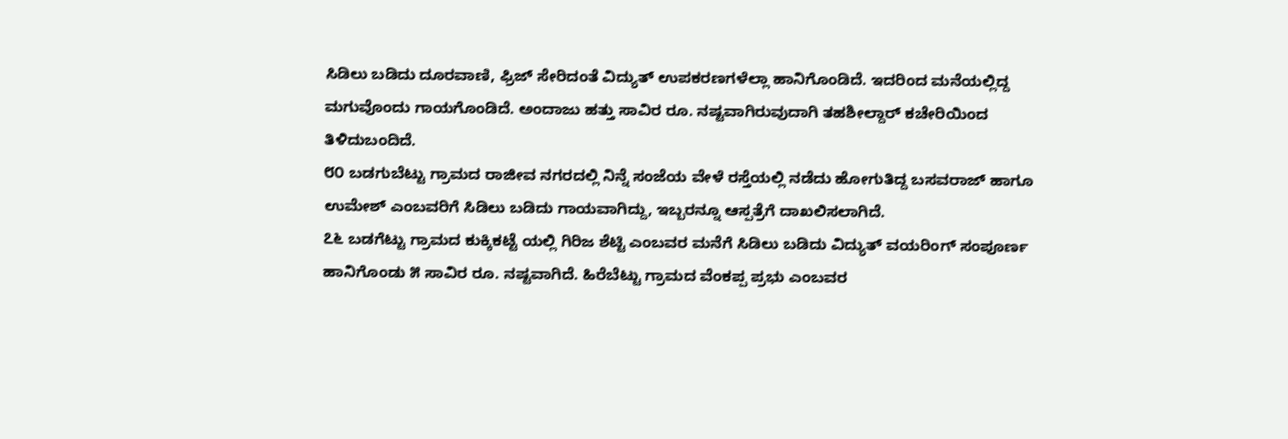ಸಿಡಿಲು ಬಡಿದು ದೂರವಾಣಿ, ಫ್ರಿಜ್ ಸೇರಿದಂತೆ ವಿದ್ಯುತ್ ಉಪಕರಣಗಳೆಲ್ಲಾ ಹಾನಿಗೊಂಡಿದೆ. ಇದರಿಂದ ಮನೆಯಲ್ಲಿದ್ದ ಮಗುವೊಂದು ಗಾಯಗೊಂಡಿದೆ. ಅಂದಾಜು ಹತ್ತು ಸಾವಿರ ರೂ. ನಷ್ಟವಾಗಿರುವುದಾಗಿ ತಹಶೀಲ್ದಾರ್ ಕಚೇರಿಯಿಂದ ತಿಳಿದುಬಂದಿದೆ.
೮೦ ಬಡಗುಬೆಟ್ಟು ಗ್ರಾಮದ ರಾಜೀವ ನಗರದಲ್ಲಿ ನಿನ್ನೆ ಸಂಜೆಯ ವೇಳೆ ರಸ್ತೆಯಲ್ಲಿ ನಡೆದು ಹೋಗುತಿದ್ದ ಬಸವರಾಜ್ ಹಾಗೂ ಉಮೇಶ್ ಎಂಬವರಿಗೆ ಸಿಡಿಲು ಬಡಿದು ಗಾಯವಾಗಿದ್ದು, ಇಬ್ಬರನ್ನೂ ಆಸ್ಪತ್ರೆಗೆ ದಾಖಲಿಸಲಾಗಿದೆ.
೭೬ ಬಡಗೆಟ್ಟು ಗ್ರಾಮದ ಕುಕ್ಕಿಕಟ್ಟೆ ಯಲ್ಲಿ ಗಿರಿಜ ಶೆಟ್ಟಿ ಎಂಬವರ ಮನೆಗೆ ಸಿಡಿಲು ಬಡಿದು ವಿದ್ಯುತ್ ವಯರಿಂಗ್ ಸಂಪೂರ್ಣ ಹಾನಿಗೊಂಡು ೫ ಸಾವಿರ ರೂ. ನಷ್ಟವಾಗಿದೆ. ಹಿರೆಬೆಟ್ಟು ಗ್ರಾಮದ ವೆಂಕಪ್ಪ ಪ್ರಭು ಎಂಬವರ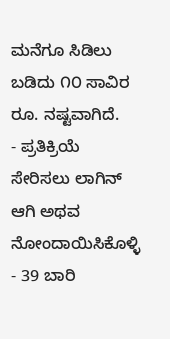ಮನೆಗೂ ಸಿಡಿಲು ಬಡಿದು ೧೦ ಸಾವಿರ ರೂ. ನಷ್ಟವಾಗಿದೆ.
- ಪ್ರತಿಕ್ರಿಯೆ ಸೇರಿಸಲು ಲಾಗಿನ್ ಆಗಿ ಅಥವ ನೋಂದಾಯಿಸಿಕೊಳ್ಳಿ
- 39 ಬಾರಿ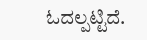ಓದಲ್ಪಟ್ಟಿದೆ.